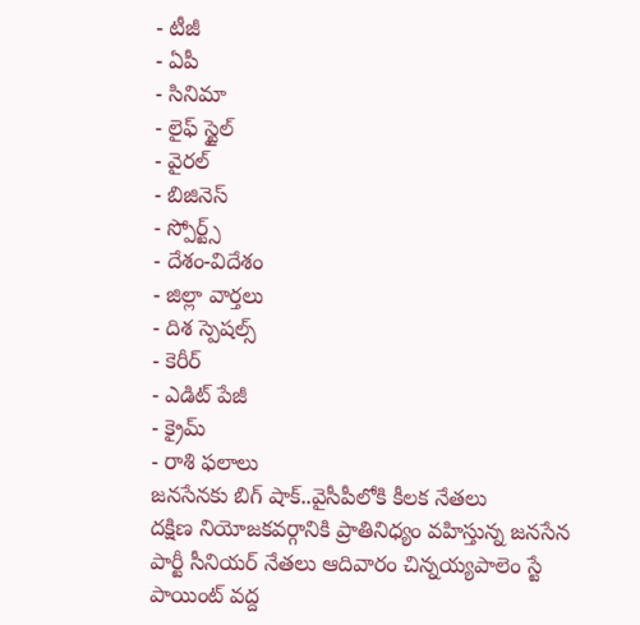- టీజీ
- ఏపీ
- సినిమా
- లైఫ్ స్టైల్
- వైరల్
- బిజినెస్
- స్పోర్ట్స్
- దేశం-విదేశం
- జిల్లా వార్తలు
- దిశ స్పెషల్స్
- కెరీర్
- ఎడిట్ పేజీ
- క్రైమ్
- రాశి ఫలాలు
జనసేనకు బిగ్ షాక్..వైసీపీలోకి కీలక నేతలు
దక్షిణ నియోజకవర్గానికి ప్రాతినిధ్యం వహిస్తున్న జనసేన పార్టీ సీనియర్ నేతలు ఆదివారం చిన్నయ్యపాలెం స్టే పాయింట్ వద్ద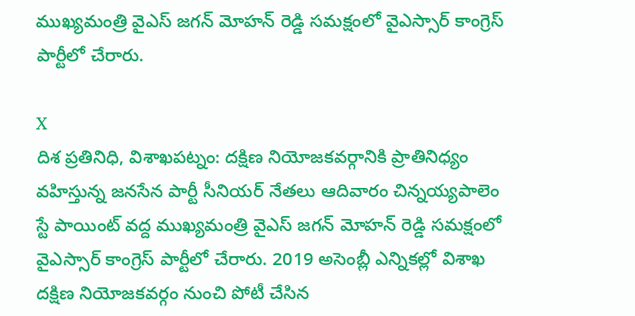ముఖ్యమంత్రి వైఎస్ జగన్ మోహన్ రెడ్డి సమక్షంలో వైఎస్సార్ కాంగ్రెస్ పార్టీలో చేరారు.

X
దిశ ప్రతినిధి, విశాఖపట్నం: దక్షిణ నియోజకవర్గానికి ప్రాతినిధ్యం వహిస్తున్న జనసేన పార్టీ సీనియర్ నేతలు ఆదివారం చిన్నయ్యపాలెం స్టే పాయింట్ వద్ద ముఖ్యమంత్రి వైఎస్ జగన్ మోహన్ రెడ్డి సమక్షంలో వైఎస్సార్ కాంగ్రెస్ పార్టీలో చేరారు. 2019 అసెంబ్లీ ఎన్నికల్లో విశాఖ దక్షిణ నియోజకవర్గం నుంచి పోటీ చేసిన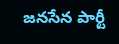జనసేన పార్టీ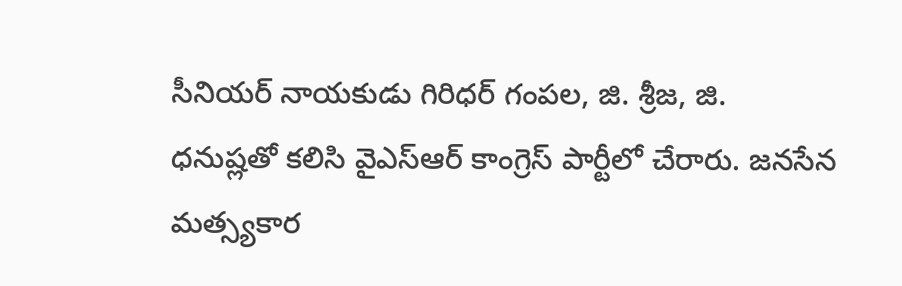సీనియర్ నాయకుడు గిరిధర్ గంపల, జి. శ్రీజ, జి. ధనుష్లతో కలిసి వైఎస్ఆర్ కాంగ్రెస్ పార్టీలో చేరారు. జనసేన మత్స్యకార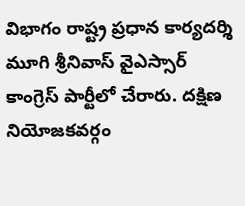విభాగం రాష్ట్ర ప్రధాన కార్యదర్శి మూగి శ్రీనివాస్ వైఎస్సార్ కాంగ్రెస్ పార్టీలో చేరారు. దక్షిణ నియోజకవర్గం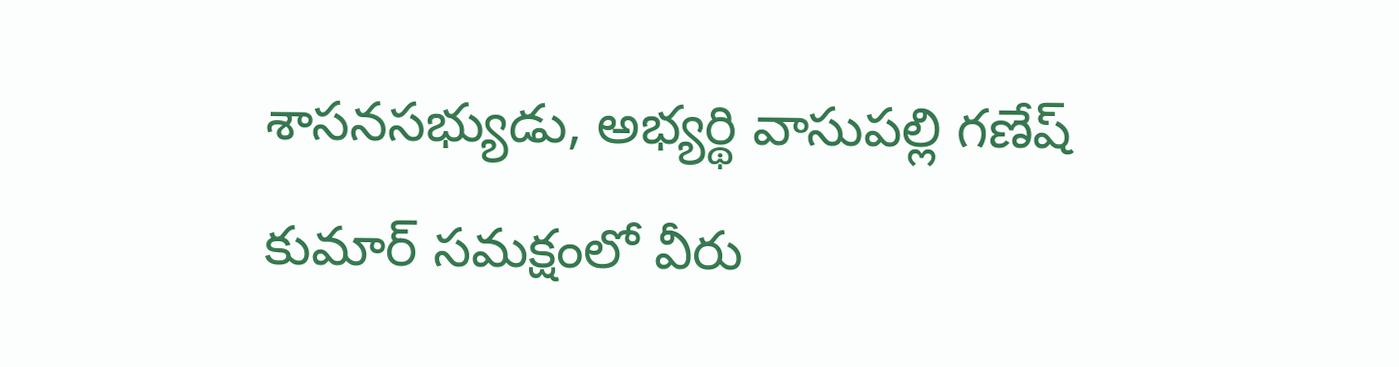శాసనసభ్యుడు, అభ్యర్థి వాసుపల్లి గణేష్ కుమార్ సమక్షంలో వీరు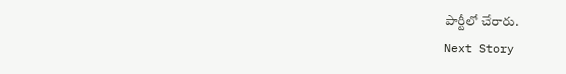పార్టీలో చేరారు.
Next Story